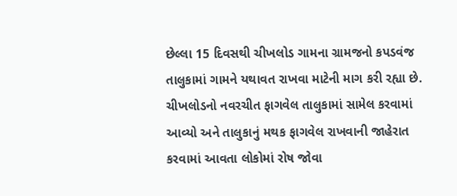છેલ્લા 15 દિવસથી ચીખલોડ ગામના ગ્રામજનો કપડવંજ તાલુકામાં ગામને યથાવત રાખવા માટેની માગ કરી રહ્યા છે. ચીખલોડનો નવરચીત ફાગવેલ તાલુકામાં સામેલ કરવામાં આવ્યો અને તાલુકાનું મથક ફાગવેલ રાખવાની જાહેરાત કરવામાં આવતા લોકોમાં રોષ જોવા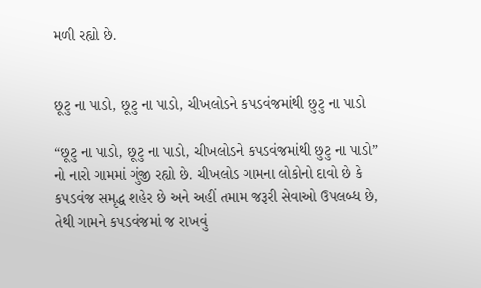મળી રહ્યો છે.


છૂટુ ના પાડો, છૂટુ ના પાડો, ચીખલોડને કપડવંજમાંથી છુટુ ના પાડો

“છૂટુ ના પાડો, છૂટુ ના પાડો, ચીખલોડને કપડવંજમાંથી છુટુ ના પાડો” નો નારો ગામમાં ગુંજી રહ્યો છે. ચીખલોડ ગામના લોકોનો દાવો છે કે કપડવંજ સમૃદ્ધ શહેર છે અને અહીં તમામ જરૂરી સેવાઓ ઉપલબ્ધ છે, તેથી ગામને કપડવંજમાં જ રાખવું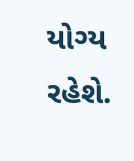યોગ્ય રહેશે.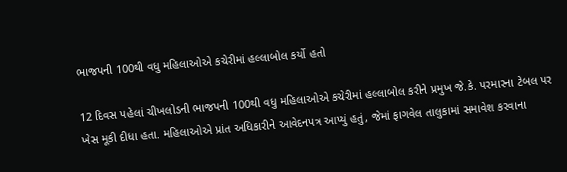ભાજપની 100થી વધુ મહિલાઓએ કચેરીમાં હલ્લાબોલ કર્યો હતો

12 દિવસ પહેલાં ચીખલોડની ભાજપની 100થી વધુ મહિલાઓએ કચેરીમાં હલ્લાબોલ કરીને પ્રમુખ જે.કે. પરમારના ટેબલ પર ખેસ મૂકી દીધા હતા. મહિલાઓએ પ્રાંત અધિકારીને આવેદનપત્ર આપ્યું હતું, જેમાં ફાગવેલ તાલુકામાં સમાવેશ કરવાના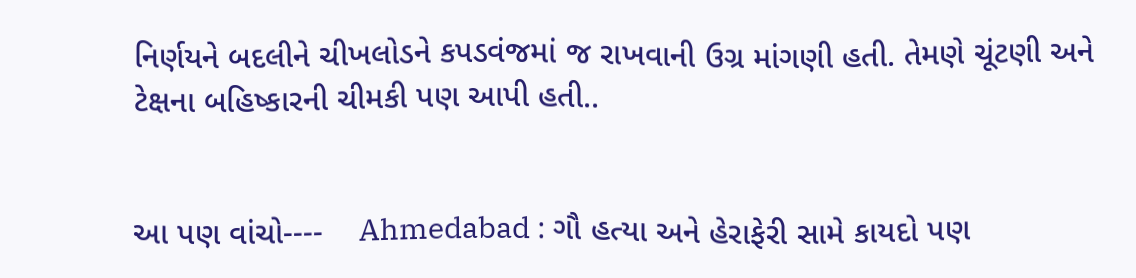નિર્ણયને બદલીને ચીખલોડને કપડવંજમાં જ રાખવાની ઉગ્ર માંગણી હતી. તેમણે ચૂંટણી અને ટેક્ષના બહિષ્કારની ચીમકી પણ આપી હતી..


આ પણ વાંચો----    Ahmedabad : ગૌ હત્યા અને હેરાફેરી સામે કાયદો પણ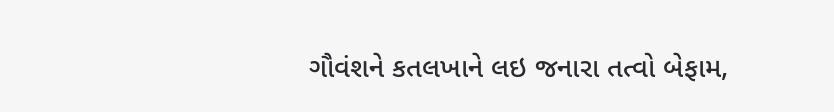ગૌવંશને કતલખાને લઇ જનારા તત્વો બેફામ,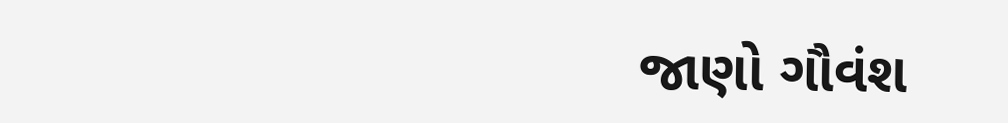જાણો ગૌવંશ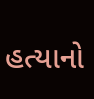હત્યાનો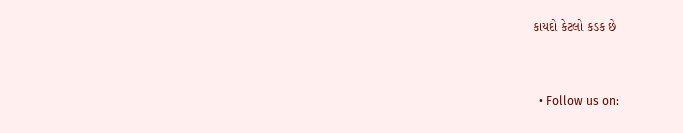કાયદો કેટલો કડક છે


  • Follow us on: